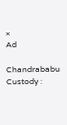×
Ad

Chandrababu Custody :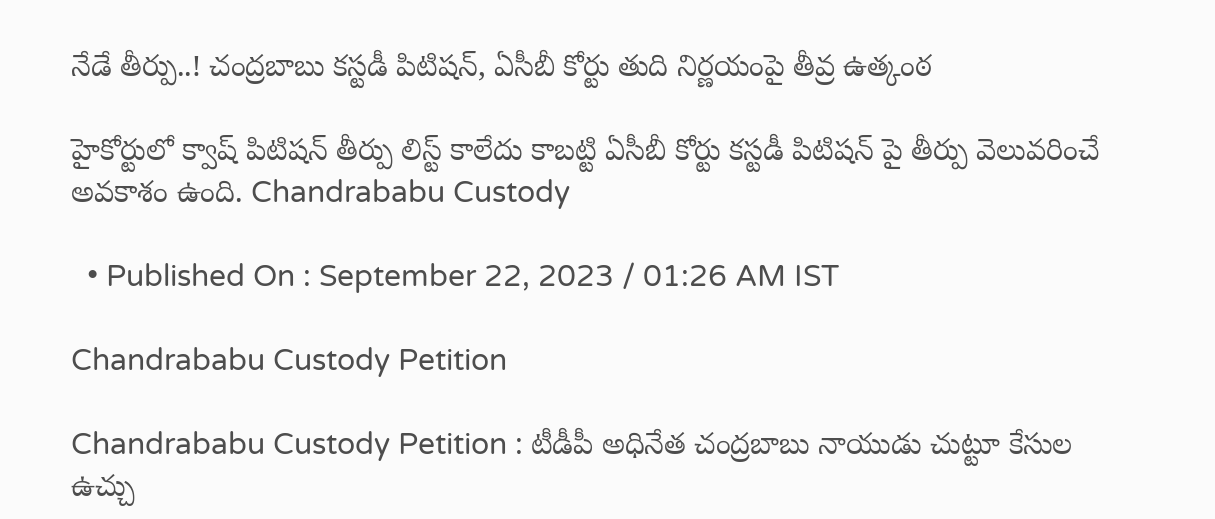నేడే తీర్పు..! చంద్రబాబు కస్టడీ పిటిషన్, ఏసీబీ కోర్టు తుది నిర్ణయంపై తీవ్ర ఉత్కంఠ

హైకోర్టులో క్వాష్ పిటిషన్ తీర్పు లిస్ట్ కాలేదు కాబట్టి ఏసీబీ కోర్టు కస్టడీ పిటిషన్ పై తీర్పు వెలువరించే అవకాశం ఉంది. Chandrababu Custody

  • Published On : September 22, 2023 / 01:26 AM IST

Chandrababu Custody Petition

Chandrababu Custody Petition : టీడీపీ అధినేత చంద్రబాబు నాయుడు చుట్టూ కేసుల ఉచ్చు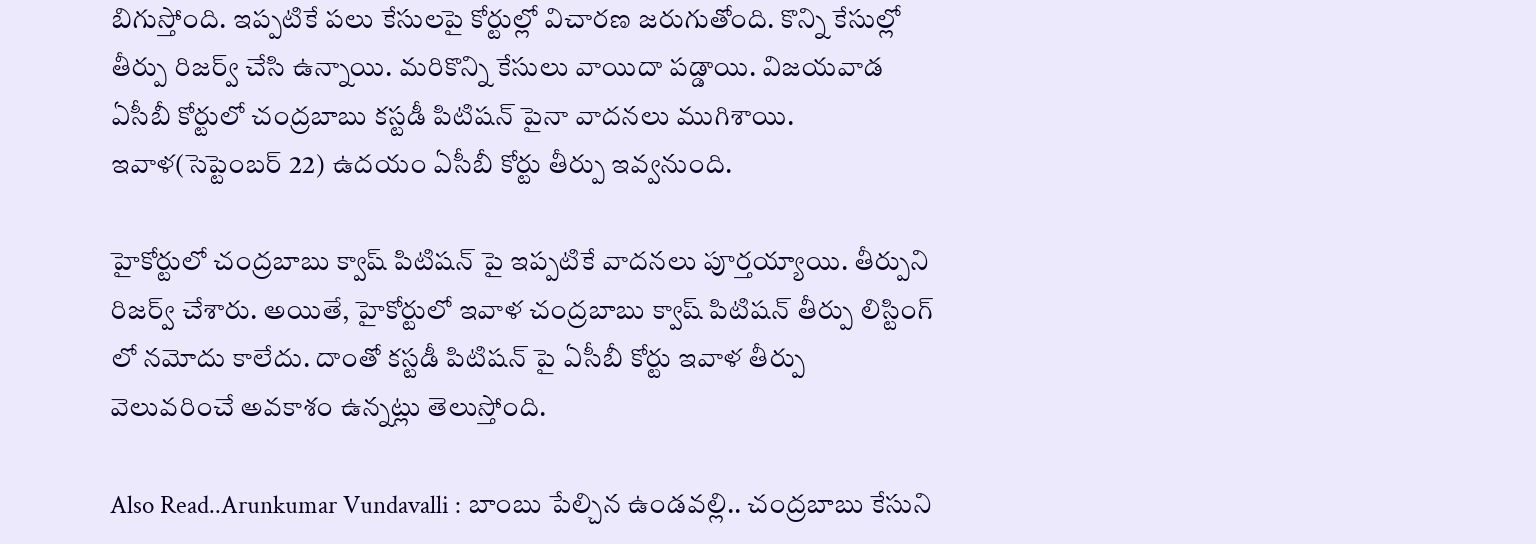బిగుస్తోంది. ఇప్పటికే పలు కేసులపై కోర్టుల్లో విచారణ జరుగుతోంది. కొన్ని కేసుల్లో తీర్పు రిజర్వ్ చేసి ఉన్నాయి. మరికొన్ని కేసులు వాయిదా పడ్డాయి. విజయవాడ ఏసీబీ కోర్టులో చంద్రబాబు కస్టడీ పిటిషన్ పైనా వాదనలు ముగిశాయి. ఇవాళ(సెప్టెంబర్ 22) ఉదయం ఏసీబీ కోర్టు తీర్పు ఇవ్వనుంది.

హైకోర్టులో చంద్రబాబు క్వాష్ పిటిషన్ పై ఇప్పటికే వాదనలు పూర్తయ్యాయి. తీర్పుని రిజర్వ్ చేశారు. అయితే, హైకోర్టులో ఇవాళ చంద్రబాబు క్వాష్ పిటిషన్ తీర్పు లిస్టింగ్ లో నమోదు కాలేదు. దాంతో కస్టడీ పిటిషన్ పై ఏసీబీ కోర్టు ఇవాళ తీర్పు వెలువరించే అవకాశం ఉన్నట్లు తెలుస్తోంది.

Also Read..Arunkumar Vundavalli : బాంబు పేల్చిన ఉండవల్లి.. చంద్రబాబు కేసుని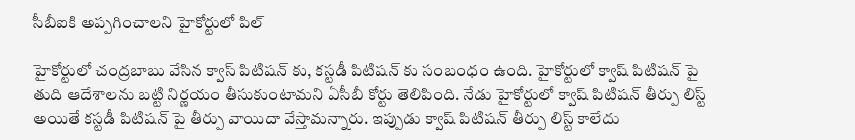సీబీఐకి అప్పగించాలని హైకోర్టులో పిల్

హైకోర్టులో చంద్రబాబు వేసిన క్వాస్ పిటిషన్ కు, కస్టడీ పిటిషన్ కు సంబంధం ఉంది. హైకోర్టులో క్వాష్ పిటిషన్ పై తుది ఆదేశాలను బట్టి నిర్ణయం తీసుకుంటామని ఏసీబీ కోర్టు తెలిపింది. నేడు హైకోర్టులో క్వాష్ పిటిషన్ తీర్పు లిస్ట్ అయితే కస్టడీ పిటిషన్ పై తీర్పు వాయిదా వేస్తామన్నారు. ఇప్పుడు క్వాష్ పిటిషన్ తీర్పు లిస్ట్ కాలేదు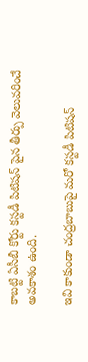కాబట్టి ఏసీబీ కోర్టు కస్టడీ పిటిషన్ పైన తీర్పు వెలువరించే అవకాశం ఉంది.

ఇవి కాకుండా చంద్రబాబుపై మరో కస్టడీ పిటిషన్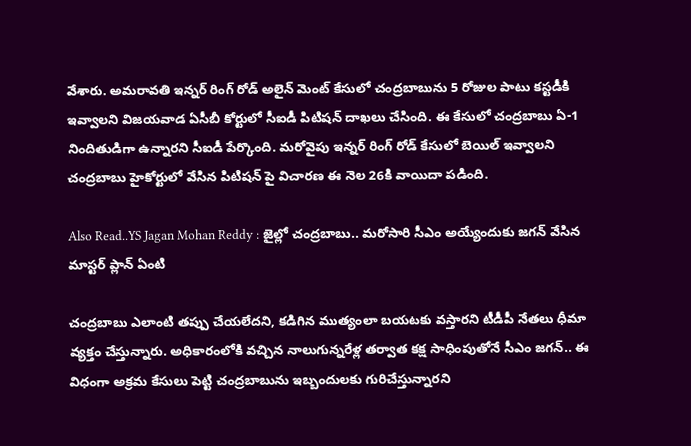వేశారు. అమరావతి ఇన్నర్ రింగ్ రోడ్ అలైన్ మెంట్ కేసులో చంద్రబాబును 5 రోజుల పాటు కస్టడీకి ఇవ్వాలని విజయవాడ ఏసీబీ కోర్టులో సీఐడీ పిటిషన్ దాఖలు చేసింది. ఈ కేసులో చంద్రబాబు ఏ-1 నిందితుడిగా ఉన్నారని సీఐడీ పేర్కొంది. మరోవైపు ఇన్నర్ రింగ్ రోడ్ కేసులో బెయిల్ ఇవ్వాలని చంద్రబాబు హైకోర్టులో వేసిన పిటిషన్ పై విచారణ ఈ నెల 26కి వాయిదా పడింది.

Also Read..YS Jagan Mohan Reddy : జైల్లో చంద్రబాబు.. మరోసారి సీఎం అయ్యేందుకు జగన్ వేసిన మాస్టర్ ప్లాన్ ఏంటి

చంద్రబాబు ఎలాంటి తప్పు చేయలేదని, కడిగిన ముత్యంలా బయటకు వస్తారని టీడీపీ నేతలు ధీమా వ్యక్తం చేస్తున్నారు. అధికారంలోకి వచ్చిన నాలుగున్నరేళ్ల తర్వాత కక్ష సాధింపుతోనే సీఎం జగన్.. ఈ విధంగా అక్రమ కేసులు పెట్టి చంద్రబాబును ఇబ్బందులకు గురిచేస్తున్నారని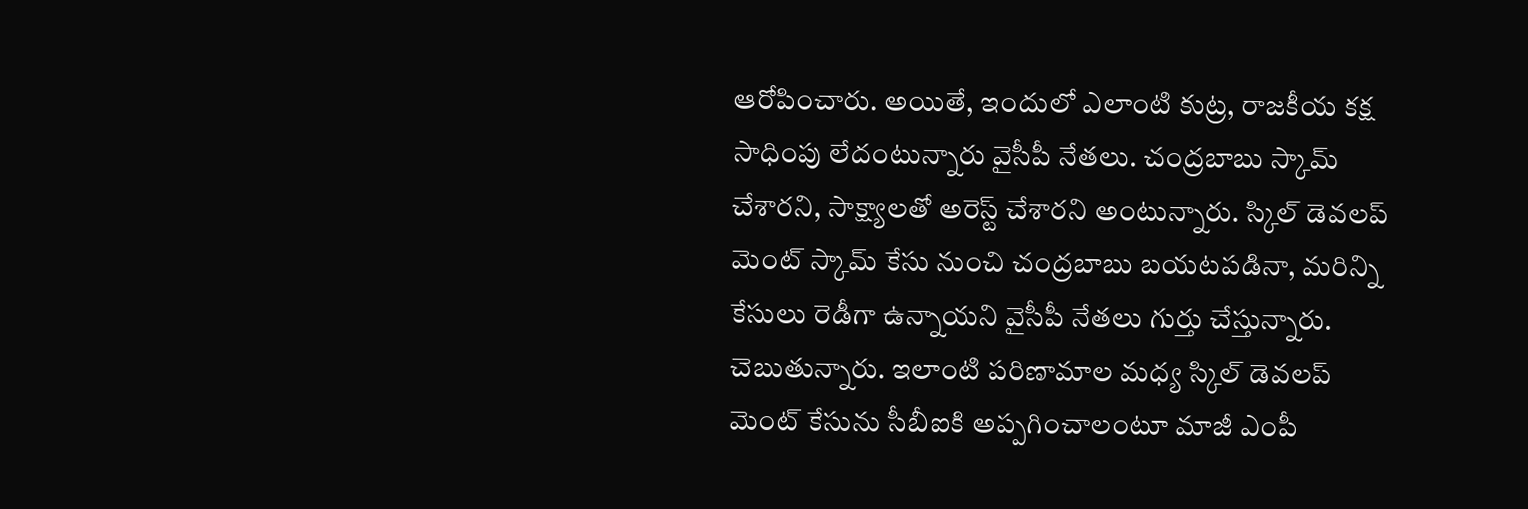ఆరోపించారు. అయితే, ఇందులో ఎలాంటి కుట్ర, రాజకీయ కక్ష సాధింపు లేదంటున్నారు వైసీపీ నేతలు. చంద్రబాబు స్కామ్ చేశారని, సాక్ష్యాలతో అరెస్ట్ చేశారని అంటున్నారు. స్కిల్ డెవలప్ మెంట్ స్కామ్ కేసు నుంచి చంద్రబాబు బయటపడినా, మరిన్ని కేసులు రెడీగా ఉన్నాయని వైసీపీ నేతలు గుర్తు చేస్తున్నారు. చెబుతున్నారు. ఇలాంటి పరిణామాల మధ్య స్కిల్ డెవలప్ మెంట్ కేసును సీబీఐకి అప్పగించాలంటూ మాజీ ఎంపీ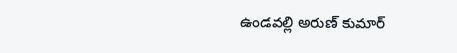ఉండవల్లి అరుణ్ కుమార్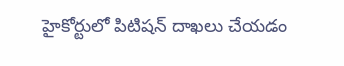హైకోర్టులో పిటిషన్ దాఖలు చేయడం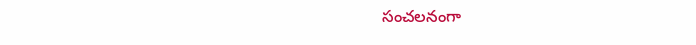సంచలనంగా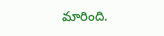మారింది.